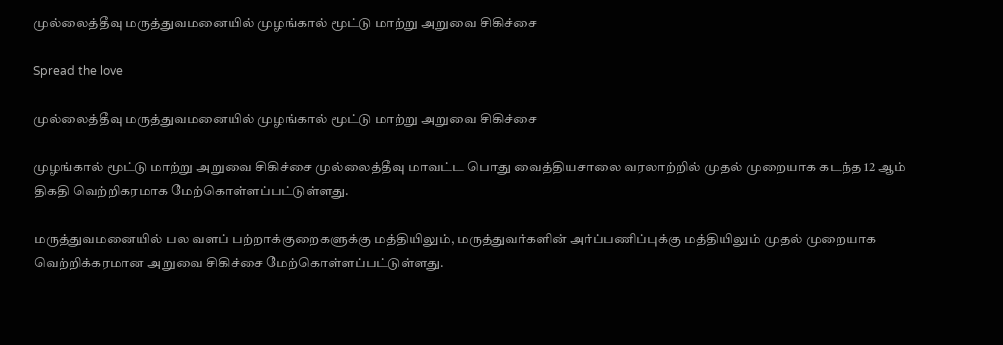முல்லைத்தீவு மருத்துவமனையில் முழங்கால் மூட்டு மாற்று அறுவை சிகிச்சை

Spread the love

முல்லைத்தீவு மருத்துவமனையில் முழங்கால் மூட்டு மாற்று அறுவை சிகிச்சை

முழங்கால் மூட்டு மாற்று அறுவை சிகிச்சை முல்லைத்தீவு மாவட்ட பொது வைத்தியசாலை வரலாற்றில் முதல் முறையாக கடந்த 12 ஆம் திகதி வெற்றிகரமாக மேற்கொள்ளப்பட்டுள்ளது.

மருத்துவமனையில் பல வளப் பற்றாக்குறைகளுக்கு மத்தியிலும், மருத்துவர்களின் அர்ப்பணிப்புக்கு மத்தியிலும் முதல் முறையாக வெற்றிக்கரமான அறுவை சிகிச்சை மேற்கொள்ளப்பட்டுள்ளது.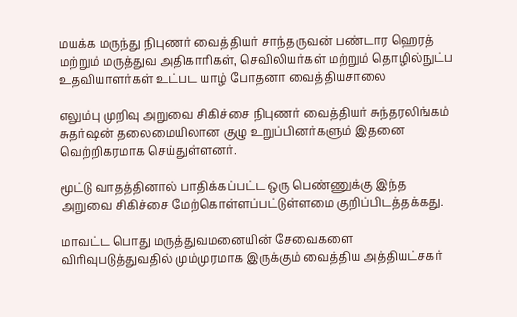மயக்க மருந்து நிபுணர் வைத்தியர் சாந்தருவன் பண்டார ஹெரத் மற்றும் மருத்துவ அதிகாரிகள், செவிலியர்கள் மற்றும் தொழில்நுட்ப உதவியாளர்கள் உட்பட யாழ் போதனா வைத்தியசாலை

எலும்பு முறிவு அறுவை சிகிச்சை நிபுணர் வைத்தியர் சுந்தரலிங்கம் சுதர்ஷன் தலைமையிலான குழு உறுப்பினர்களும் இதனை வெற்றிகரமாக செய்துள்ளனர்.

மூட்டு வாதத்தினால் பாதிக்கப்பட்ட ஒரு பெண்ணுக்கு இந்த அறுவை சிகிச்சை மேற்கொள்ளப்பட்டுள்ளமை குறிப்பிடத்தக்கது.

மாவட்ட பொது மருத்துவமனையின் சேவைகளை விரிவுபடுத்துவதில் மும்முரமாக இருக்கும் வைத்திய அத்தியட்சகர்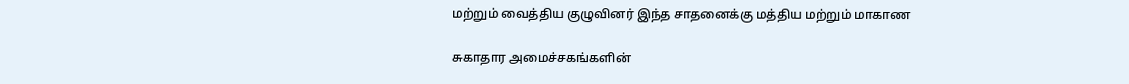மற்றும் வைத்திய குழுவினர் இந்த சாதனைக்கு மத்திய மற்றும் மாகாண

சுகாதார அமைச்சகங்களின்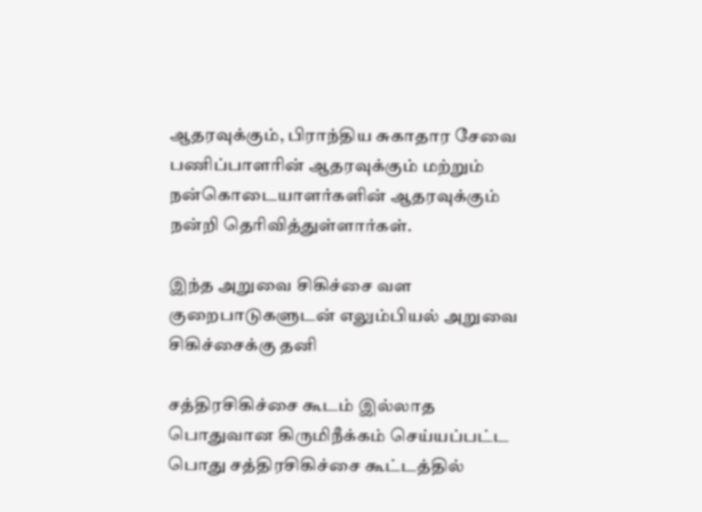ஆதரவுக்கும், பிராந்திய சுகாதார சேவை பணிப்பாளரின் ஆதரவுக்கும் மற்றும் நன்கொடையாளர்களின் ஆதரவுக்கும் நன்றி தெரிவித்துள்ளார்கள்.

இந்த அறுவை சிகிச்சை வள குறைபாடுகளுடன் எலும்பியல் அறுவை சிகிச்சைக்கு தனி

சத்திரசிகிச்சை கூடம் இல்லாத பொதுவான கிருமிநீக்கம் செய்யப்பட்ட பொது சத்திரசிகிச்சை கூட்டத்தில்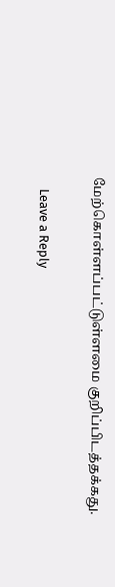மேற்கொள்ளப்பட்டுள்ளமை குறிப்பிடத்தக்கது.

    Leave a Reply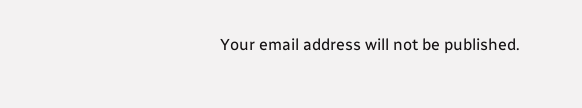Your email address will not be published.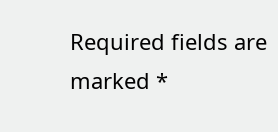Required fields are marked *